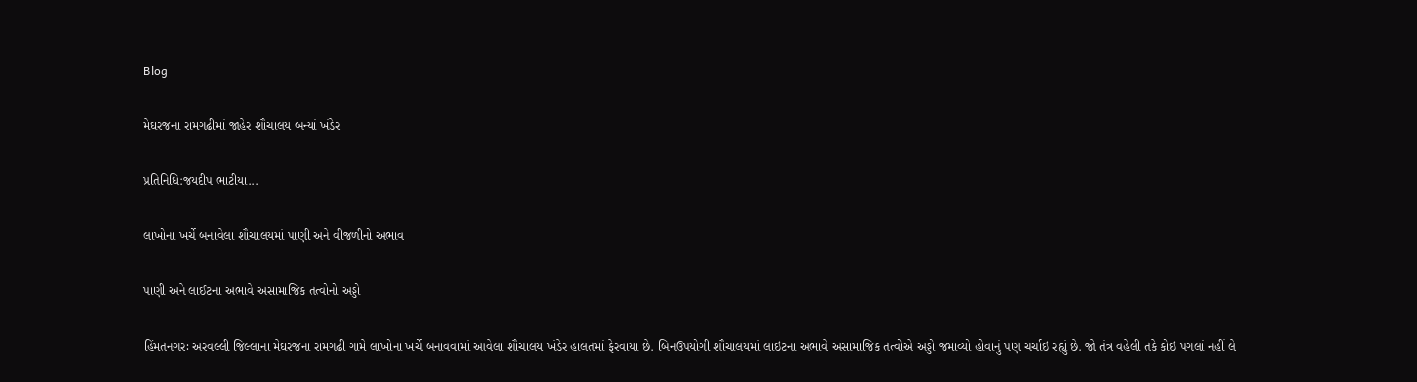Blog

મેઘરજના રામગઢીમાં જાહેર શૌચાલય બન્યાં ખંડેર

પ્રતિનિધિ:જયદીપ ભાટીયા...

લાખોના ખર્ચે બનાવેલા શૌચાલયમાં પાણી અને વીજળીનો અભાવ

પાણી અને લાઈટના અભાવે અસામાજિક તત્વોનો અડ્ડો

હિંમતનગરઃ અરવલ્લી જિલ્લાના મેઘરજના રામગઢી ગામે લાખોના ખર્ચે બનાવવામાં આવેલા શૌચાલય ખંડેર હાલતમાં ફેરવાયા છે. બિનઉપયોગી શૌચાલયમાં લાઇટના અભાવે અસામાજિક તત્વોએ અડ્ડો જમાવ્યો હોવાનું પણ ચર્ચાઇ રહ્યું છે. જો તંત્ર વહેલી તકે કોઇ પગલાં નહીં લે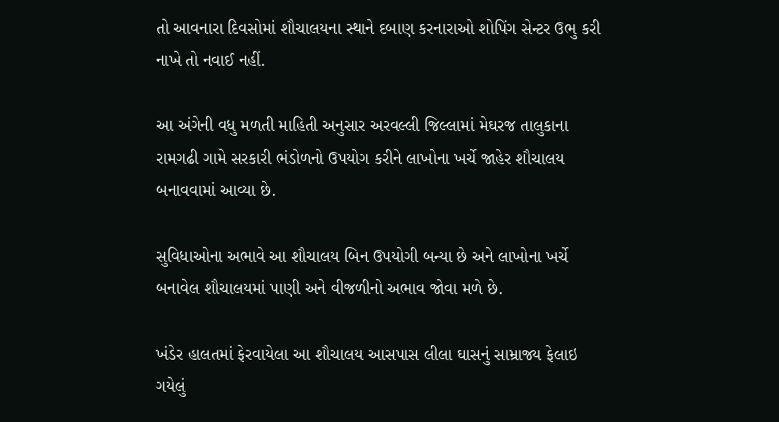તો આવનારા દિવસોમાં શૌચાલયના સ્થાને દબાણ કરનારાઓ શોપિંગ સેન્ટર ઉભુ કરી નાખે તો નવાઈ નહીં.

આ અંગેની વધુ મળતી માહિતી અનુસાર અરવલ્લી જિલ્લામાં મેઘરજ તાલુકાના રામગઢી ગામે સરકારી ભંડોળનો ઉપયોગ કરીને લાખોના ખર્ચે જાહેર શૌચાલય બનાવવામાં આવ્યા છે.

સુવિધાઓના અભાવે આ શૌચાલય બિન ઉપયોગી બન્યા છે અને લાખોના ખર્ચે બનાવેલ શૌચાલયમાં પાણી અને વીજળીનો અભાવ જોવા મળે છે.

ખંડેર હાલતમાં ફેરવાયેલા આ શૌચાલય આસપાસ લીલા ઘાસનું સામ્રાજ્ય ફેલાઇ ગયેલું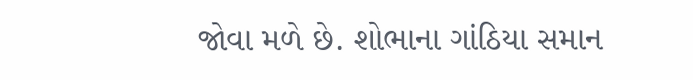જોવા મળે છે. શોભાના ગાંઠિયા સમાન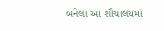બનેલા આ શૌચાલયમાં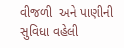વીજળી  અને પાણીની સુવિધા વહેલી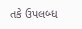તકે ઉપલબ્ધ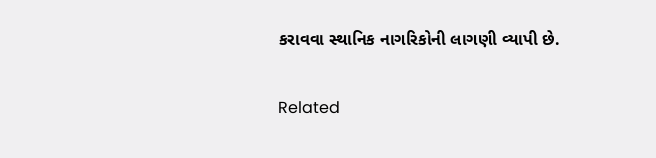કરાવવા સ્થાનિક નાગરિકોની લાગણી વ્યાપી છે.

Related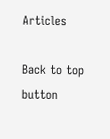Articles

Back to top button